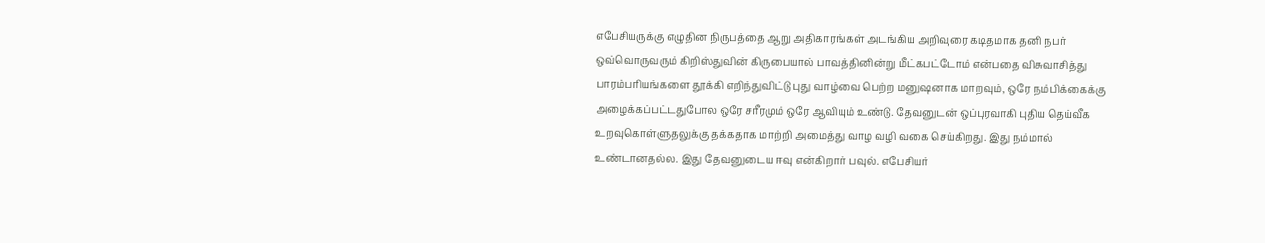எபேசியருக்கு எழுதின நிருபத்தை ஆறு அதிகாரங்கள் அடங்கிய அறிவுரை கடிதமாக தனி நபர் ஒவ்வொருவரும் கிறிஸ்துவின் கிருபையால் பாவத்தினின்று மீட்கபட்டோம் என்பதை விசுவாசித்து பாரம்பரியங்களை தூக்கி எறிந்துவிட்டு புது வாழ்வை பெற்ற மனுஷனாக மாறவும், ஒரே நம்பிக்கைக்கு அழைக்கப்பட்டதுபோல ஒரே சரீரமும் ஒரே ஆவியும் உண்டு. தேவனுடன் ஒப்புரவாகி புதிய தெய்வீக உறவுகொள்ளுதலுக்கு தக்கதாக மாற்றி அமைத்து வாழ வழி வகை செய்கிறது. இது நம்மால் உண்டானதல்ல. இது தேவனுடைய ஈவு என்கிறார் பவுல். எபேசியர்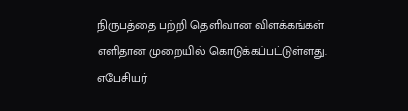நிருபத்தை பற்றி தெளிவான விளக்கங்கள் எளிதான முறையில் கொடுக்கப்பட்டுள்ளது.
எபேசியர்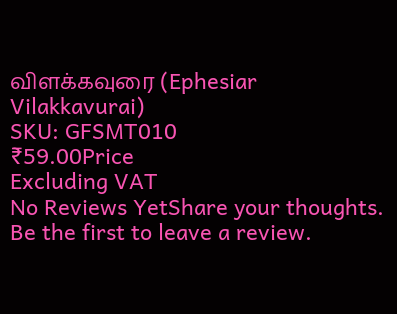விளக்கவுரை (Ephesiar Vilakkavurai)
SKU: GFSMT010
₹59.00Price
Excluding VAT
No Reviews YetShare your thoughts.
Be the first to leave a review.